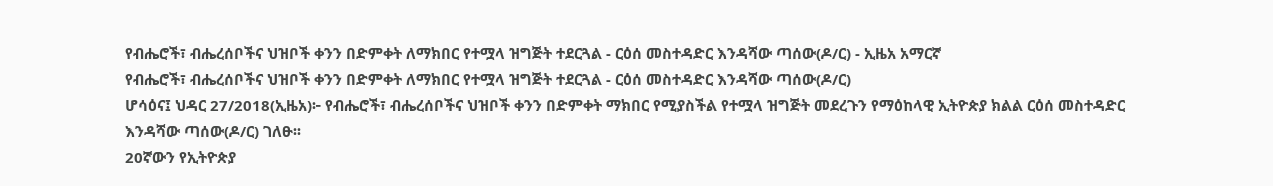የብሔሮች፣ ብሔረሰቦችና ህዝቦች ቀንን በድምቀት ለማክበር የተሟላ ዝግጅት ተደርጓል - ርዕሰ መስተዳድር እንዳሻው ጣሰው(ዶ/ር) - ኢዜአ አማርኛ
የብሔሮች፣ ብሔረሰቦችና ህዝቦች ቀንን በድምቀት ለማክበር የተሟላ ዝግጅት ተደርጓል - ርዕሰ መስተዳድር እንዳሻው ጣሰው(ዶ/ር)
ሆሳዕና፤ ህዳር 27/2018(ኢዜአ)፦ የብሔሮች፣ ብሔረሰቦችና ህዝቦች ቀንን በድምቀት ማክበር የሚያስችል የተሟላ ዝግጅት መደረጉን የማዕከላዊ ኢትዮጵያ ክልል ርዕሰ መስተዳድር እንዳሻው ጣሰው(ዶ/ር) ገለፁ፡፡
20ኛውን የኢትዮጵያ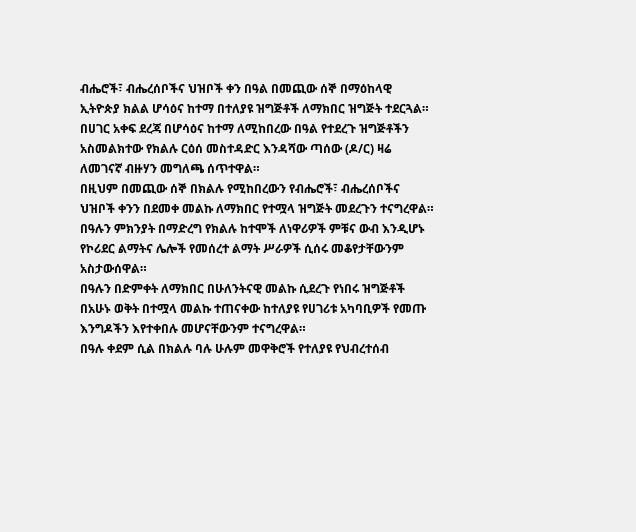ብሔሮች፣ ብሔረሰቦችና ህዝቦች ቀን በዓል በመጪው ሰኞ በማዕከላዊ ኢትዮጵያ ክልል ሆሳዕና ከተማ በተለያዩ ዝግጅቶች ለማክበር ዝግጅት ተደርጓል።
በሀገር አቀፍ ደረጃ በሆሳዕና ከተማ ለሚከበረው በዓል የተደረጉ ዝግጅቶችን አስመልክተው የክልሉ ርዕሰ መስተዳድር እንዳሻው ጣሰው (ዶ/ር) ዛሬ ለመገናኛ ብዙሃን መግለጫ ሰጥተዋል።
በዚህም በመጪው ሰኞ በክልሉ የሚከበረውን የብሔሮች፣ ብሔረሰቦችና ህዝቦች ቀንን በደመቀ መልኩ ለማክበር የተሟላ ዝግጅት መደረጉን ተናግረዋል።
በዓሉን ምክንያት በማድረግ የክልሉ ከተሞች ለነዋሪዎች ምቹና ውብ እንዲሆኑ የኮሪደር ልማትና ሌሎች የመሰረተ ልማት ሥራዎች ሲሰሩ መቆየታቸውንም አስታውሰዋል።
በዓሉን በድምቀት ለማክበር በሁለንትናዊ መልኩ ሲደረጉ የነበሩ ዝግጅቶች በአሁኑ ወቅት በተሟላ መልኩ ተጠናቀው ከተለያዩ የሀገሪቱ አካባቢዎች የመጡ እንግዶችን እየተቀበሉ መሆናቸውንም ተናግረዋል።
በዓሉ ቀደም ሲል በክልሉ ባሉ ሁሉም መዋቅሮች የተለያዩ የህብረተሰብ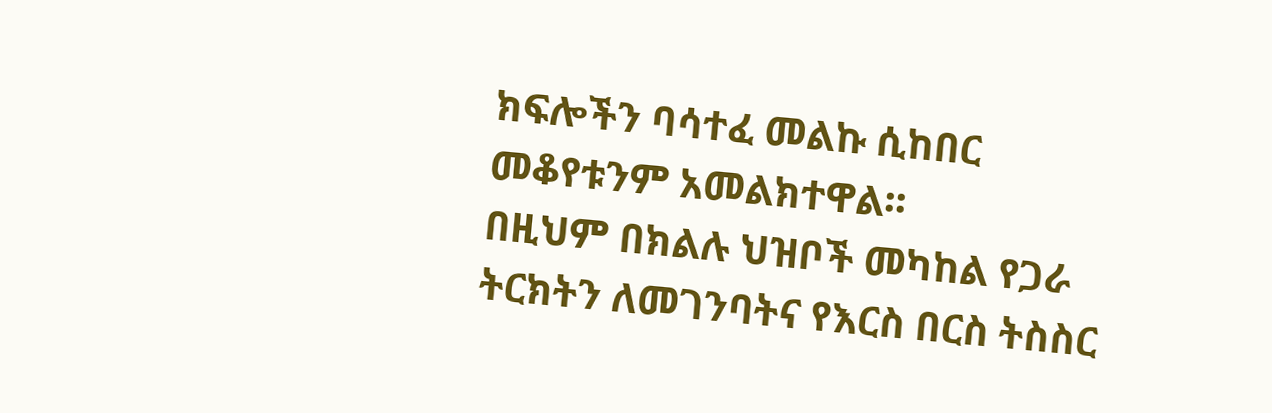ክፍሎችን ባሳተፈ መልኩ ሲከበር መቆየቱንም አመልክተዋል፡፡
በዚህም በክልሉ ህዝቦች መካከል የጋራ ትርክትን ለመገንባትና የእርስ በርስ ትስስር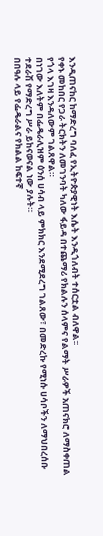እንዲጠናከር ከማድረግ ባለፈ የኢትዮጵያዊነት እሴት እንዲጎለብት ተሰርቷል ብለዋል፡፡
የቀኑ መከበር የጋራ ትርክትን ለመገንባት ካለው ፋይዳ በተጨማሪ የክልሉን ሰላምና የልማት ሥራዎች አጠናክሮ ለማስቀጠል የጎላ እገዛ እንዳለውም ገልጸዋል።
በነገው እለትም በፌዴራሊዝም ዕንሰ ሀሳብ ላይ ምክክር እንደሚደረግ ገልጸው፣ በመድረኩ የሚነሱ ሀሳቦችን ለማህበረሰቡ ተደራሽ የማድረግ ሥራ ይከናወናል ነው ያሉት።
በበዓሉ ላይ የፌዴራልና የክልል ከፍተኛ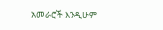አመራሮች እንዲሁም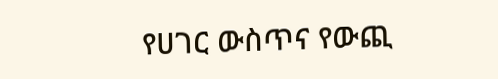የሀገር ውስጥና የውጪ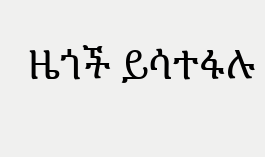ዜጎች ይሳተፋሉ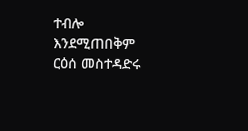ተብሎ እንደሚጠበቅም ርዕሰ መስተዳድሩ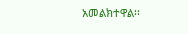አመልክተዋል፡፡